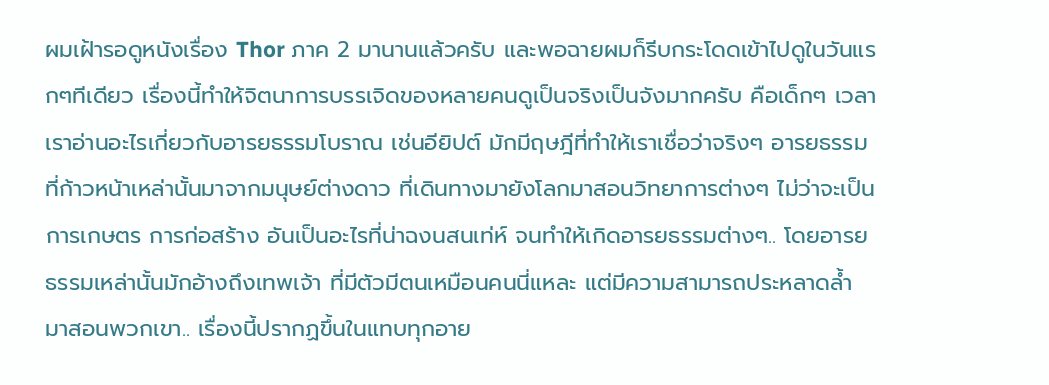ผมเฝ้ารอดูหนังเรื่อง Thor ภาค 2 มานานแล้วครับ และพอฉายผมก็รีบกระโดดเข้าไปดูในวันแรกๆทีเดียว เรื่องนี้ทำให้จิตนาการบรรเจิดของหลายคนดูเป็นจริงเป็นจังมากครับ คือเด็กๆ เวลาเราอ่านอะไรเกี่ยวกับอารยธรรมโบราณ เช่นอียิปต์ มักมีฤษฎีที่ทำให้เราเชื่อว่าจริงๆ อารยธรรมที่ก้าวหน้าเหล่านั้นมาจากมนุษย์ต่างดาว ที่เดินทางมายังโลกมาสอนวิทยาการต่างๆ ไม่ว่าจะเป็นการเกษตร การก่อสร้าง อันเป็นอะไรที่น่าฉงนสนเท่ห์ จนทำให้เกิดอารยธรรมต่างๆ.. โดยอารยธรรมเหล่านั้นมักอ้างถึงเทพเจ้า ที่มีตัวมีตนเหมือนคนนี่แหละ แต่มีความสามารถประหลาดล้ำ มาสอนพวกเขา.. เรื่องนี้ปรากฏขึ้นในแทบทุกอาย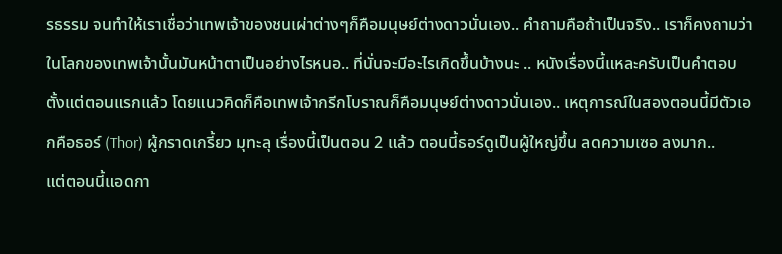รธรรม จนทำให้เราเชื่อว่าเทพเจ้าของชนเผ่าต่างๆก็คือมนุษย์ต่างดาวนั่นเอง.. คำถามคือถ้าเป็นจริง.. เราก็คงถามว่าในโลกของเทพเจ้านั้นมันหน้าตาเป็นอย่างไรหนอ.. ที่นั่นจะมีอะไรเกิดขึ้นบ้างนะ .. หนังเรื่องนี้แหละครับเป็นคำตอบ ตั้งแต่ตอนแรกแล้ว โดยแนวคิดก็คือเทพเจ้ากรีกโบราณก็คือมนุษย์ต่างดาวนั่นเอง.. เหตุการณ์ในสองตอนนี้มีตัวเอกคือธอร์ (Thor) ผู้กราดเกรี้ยว มุทะลุ เรื่องนี้เป็นตอน 2 แล้ว ตอนนี้ธอร์ดูเป็นผู้ใหญ่ขึ้น ลดความเซอ ลงมาก..
แต่ตอนนี้แอดกา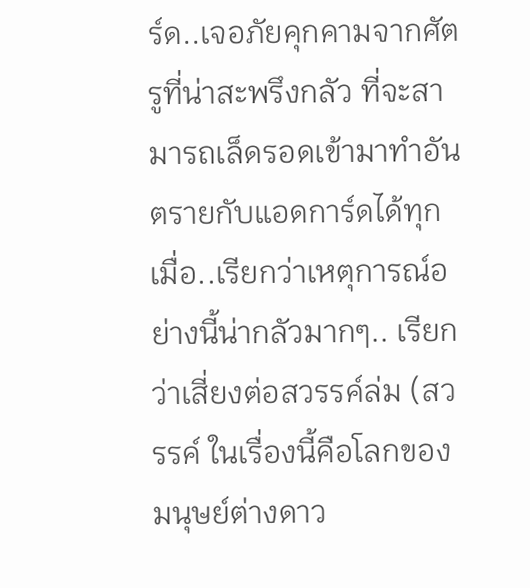ร์ด..เจอภัยคุกคามจากศัตรูที่น่าสะพรึงกลัว ที่จะสามารถเล็ดรอดเข้ามาทำอันตรายกับแอดการ์ดได้ทุกเมื่อ..เรียกว่าเหตุการณ์อย่างนี้น่ากลัวมากๆ.. เรียกว่าเสี่ยงต่อสวรรค์ล่ม (สวรรค์ ในเรื่องนี้คือโลกของมนุษย์ต่างดาว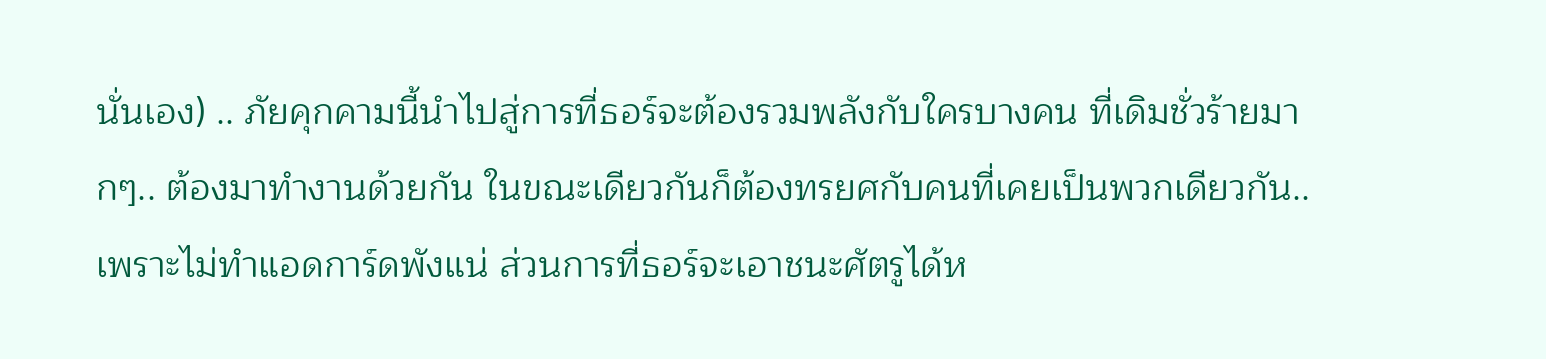นั่นเอง) .. ภัยคุกคามนี้นำไปสู่การที่ธอร์จะต้องรวมพลังกับใครบางคน ที่เดิมชั่วร้ายมากๆ.. ต้องมาทำงานด้วยกัน ในขณะเดียวกันก็ต้องทรยศกับคนที่เคยเป็นพวกเดียวกัน.. เพราะไม่ทำแอดการ์ดพังแน่ ส่วนการที่ธอร์จะเอาชนะศัตรูได้ห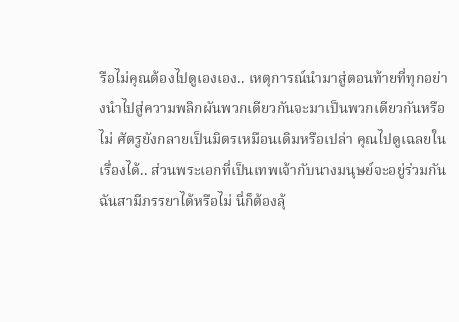รือไม่คุณต้องไปดูเองเอง.. เหตุการณ์นำมาสู่ตอนท้ายที่ทุกอย่างนำไปสู่ความพลิกผันพวกเดียวกันจะมาเป็นพวกเดียวกันหรือไม่ ศัตรูยังกลายเป็นมิตรเหมือนเดิมหรือเปล่า คุณไปดูเฉลยในเรื่องได้.. ส่วนพระเอกที่เป็นเทพเจ้ากับนางมนุษย์จะอยู่ร่วมกันฉันสามีภรรยาได้หรือไม่ นี่ก็ต้องลุ้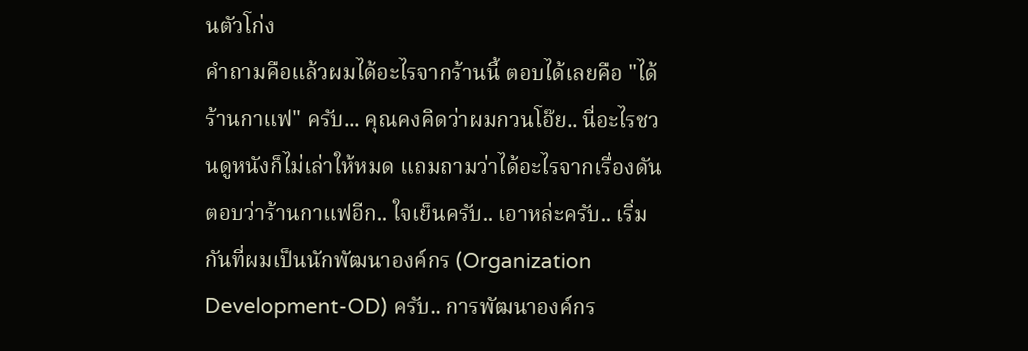นตัวโก่ง
คำถามคือแล้วผมได้อะไรจากร้านนี้ ตอบได้เลยคือ "ได้ร้านกาแฟ" ครับ... คุณคงคิดว่าผมกวนโอ๊ย.. นี่อะไรชวนดูหนังก็ไม่เล่าให้หมด แถมถามว่าได้อะไรจากเรื่องดันตอบว่าร้านกาแฟอีก.. ใจเย็นครับ.. เอาหล่ะครับ.. เริ่มกันที่ผมเป็นนักพัฒนาองค์กร (Organization Development-OD) ครับ.. การพัฒนาองค์กร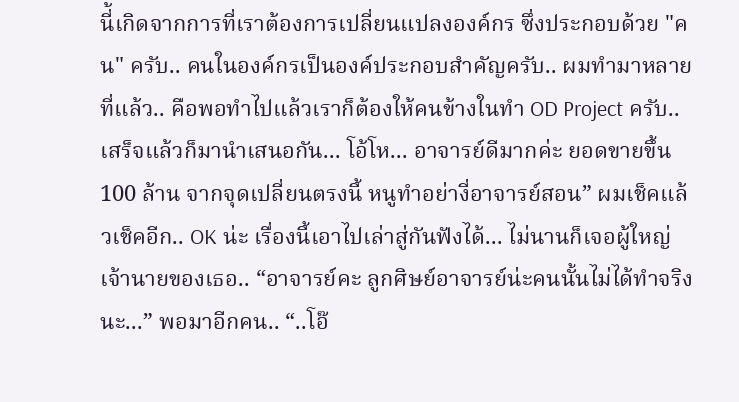นี่้เกิดจากการที่เราต้องการเปลี่ยนแปลงองค์กร ซึ่งประกอบด้วย "คน" ครับ.. คนในองค์กรเป็นองค์ประกอบสำคัญครับ.. ผมทำมาหลายที่แล้ว.. คือพอทำไปแล้วเราก็ต้องให้คนข้างในทำ OD Project ครับ.. เสร็จแล้วก็มานำเสนอกัน... โอ้โห... อาจารย์ดีมากค่ะ ยอดขายขึ้น 100 ล้าน จากจุดเปลี่ยนตรงนี้ หนูทำอย่างี่อาจารย์สอน” ผมเช็คแล้วเช็คอีก.. OK น่ะ เรื่องนี้เอาไปเล่าสู่กันฟังได้... ไม่นานก็เจอผู้ใหญ่เจ้านายของเธอ.. “อาจารย์คะ ลูกศิษย์อาจารย์น่ะคนนั้นไม่ได้ทำจริงนะ...” พอมาอีกคน.. “..โอ๊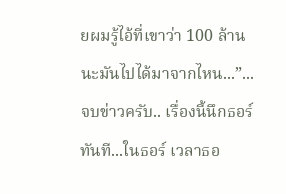ยผมรู้ไอ้ที่เขาว่า 100 ล้านนะมันไปได้มาจากไหน...”... จบข่าวครับ.. เรื่องนี้นึกธอร์ทันที...ในธอร์ เวลาธอ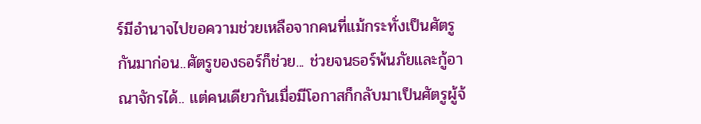ร์มีอำนาจไปขอความช่วยเหลือจากคนที่แม้กระทั่งเป็นศัตรูกันมาก่อน..ศัตรูของธอร์ก็ช่วย... ช่วยจนธอร์พ้นภัยและกู้อาณาจักรได้.. แต่คนเดียวกันเมื่อมีโอกาสก็กลับมาเป็นศัตรูผู้จ้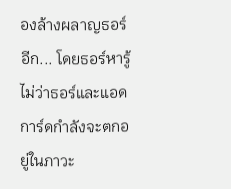องล้างผลาญธอร์อีก... โดยธอร์หารู้ไม่ว่าธอร์และแอดการ์ดกำลังจะตกอยู่ในภาวะ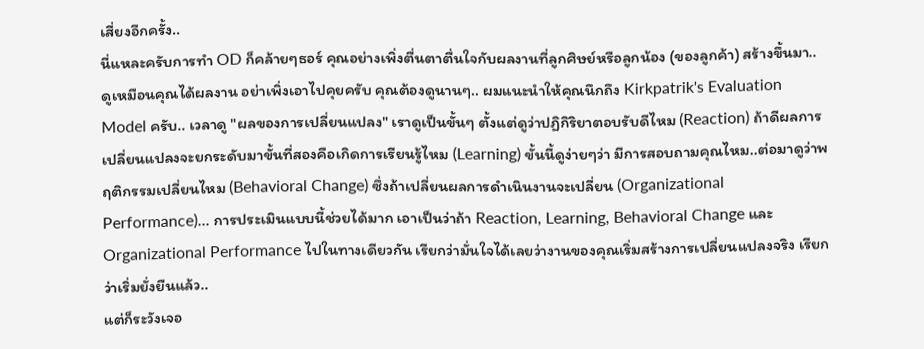เสี่ยงอีกครั้ง..
นี่แหละครับการทำ OD ก็คล้ายๆธอร์ คุณอย่างเพิ่งตื่นตาตื่นใจกับผลงานที่ลูกศิษย์หรือลูกน้อง (ของลูกค้า) สร้างขึ้นมา.. ดูเหมือนคุณได้ผลงาน อย่าเพิ่งเอาไปคุยครับ คุณต้องดูนานๆ.. ผมแนะนำให้คุณนึกถึง Kirkpatrik's Evaluation Model ครับ.. เวลาดู "ผลของการเปลี่ยนแปลง" เราดูเป็นขั้นๆ ตั้งแต่ดูว่าปฏิกิริยาตอบรับดีไหม (Reaction) ถ้าดีผลการเปลี่ยนแปลงจะยกระดับมาขั้นที่สองคือเกิดการเรียนรู้ไหม (Learning) ขั้นนี้ดูง่ายๆว่า มีการสอบถามคุณไหม..ต่อมาดูว่าพฤติกรรมเปลี่ยนไหม (Behavioral Change) ซึ่งถ้าเปลี่ยนผลการดำเนินงานจะเปลี่ยน (Organizational Performance)... การประเมินแบบนี้ช่วยได้มาก เอาเป็นว่าถ้า Reaction, Learning, Behavioral Change และ Organizational Performance ไปในทางเดียวกัน เรียกว่ามั่นใจได้เลยว่างานของคุณเริ่มสร้างการเปลี่ยนแปลงจริง เรียกว่าเริ่มยั่งยืนแล้ว..
แต่ก็ระวังเจอ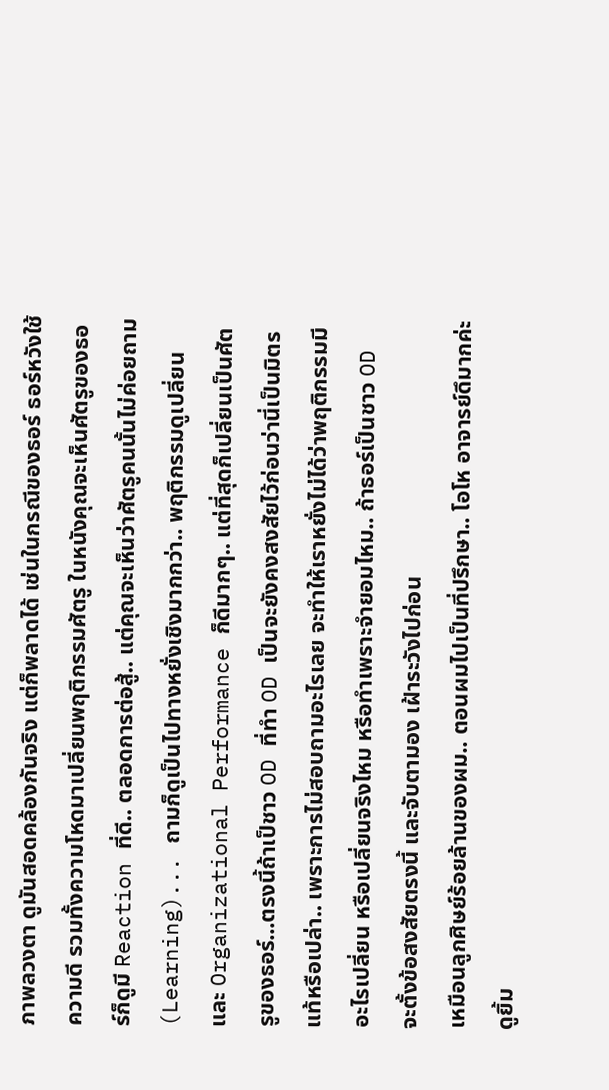ภาพลวงตา ดูมันสอดคล้องกันจริง แต่ก็พลาดได้ เช่นในกรณีของธอร์ ธอร์หวังใช้ความดี รวมทั้งความโหดมาเปลี่ยนพฤติกรรมศัตรู ในหนังคุณจะเห็นศัตรูของธอร์ก็ดูมี Reaction ที่ดี.. ตลอดการต่อสู้.. แต่คุณจะเห็นว่าศัตรูคนนั้นไม่ค่อยถาม (Learning)... ถามก็ดูเป็นไปทางหยั่งเชิงมากกว่า.. พฤติกรรมดูเปลี่ยน และ Organizational Performance ก็ดีมากๆ.. แต่ที่สุดก็เปลี่ยนเป็นศัตรูของธอร์...ตรงนี้ถ้าเป็ชาว OD ที่ทำ OD เป็นจะยังคงสงสัยไว้ก่อนว่านี่เป็นมิตรแท้หรือเปล่า.. เพราะการไม่สอบถามอะไรเลย จะทำให้เราหยั่งไม่ได้ว่าพฤติกรรมมีอะไรเปลี่ยน หรือเปลี่ยนจริงไหม หรือทำเพราะจำยอมไหม.. ถ้าธอร์เป็นชาว OD จะตั้งข้อสงสัยตรงนี้ และจับตามอง เฝ้าระวังไปก่อน
เหมือนลูกศิษย์ร้อยล้านของผม.. ตอนผมไปเป็นที่ปรึกษา.. โอโห อาจารย์ดึมากค่ะ ดูยิ้ม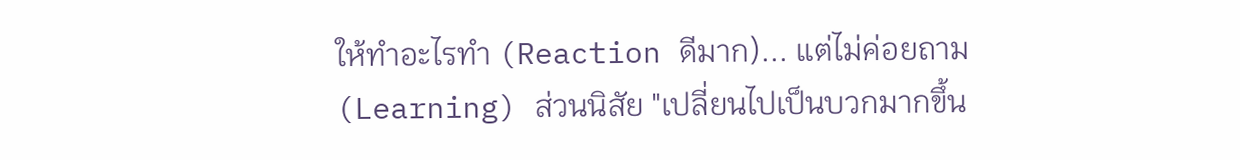ให้ทำอะไรทำ (Reaction ดีมาก)... แต่ไม่ค่อยถาม (Learning) ส่วนนิสัย "เปลี่ยนไปเป็นบวกมากขึ้น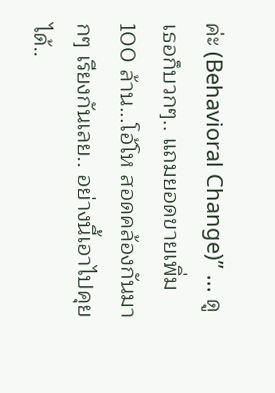ค่ะ (Behavioral Change)” ... ดูเธอก็บวกๆ.. แถมยอดขายเพิ่ม 100 ล้าน...โอ้โห สอดคล้องกันมากๆ เรียงกันเลย.. อย่างนี้เอาไปคุยได้..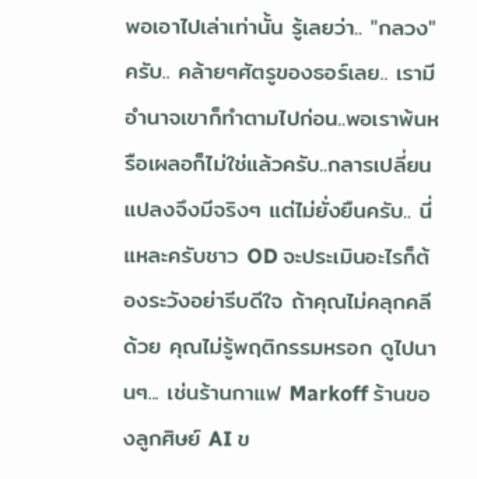พอเอาไปเล่าเท่านั้น รู้เลยว่า.. "กลวง" ครับ.. คล้ายๆศัตรูของธอร์เลย.. เรามีอำนาจเขาก็ทำตามไปก่อน..พอเราพ้นหรือเผลอก็ไม่ใช่แล้วครับ..กลารเปลี่ยนแปลงจึงมีจริงๆ แต่ไม่ยั่งยืนครับ.. นี่แหละครับชาว OD จะประเมินอะไรก็ต้องระวังอย่ารีบดีใจ ถ้าคุณไม่คลุกคลีด้วย คุณไม่รู้พฤติกรรมหรอก ดูไปนานๆ... เช่นร้านกาแฟ Markoff ร้านของลูกศิษย์ AI ข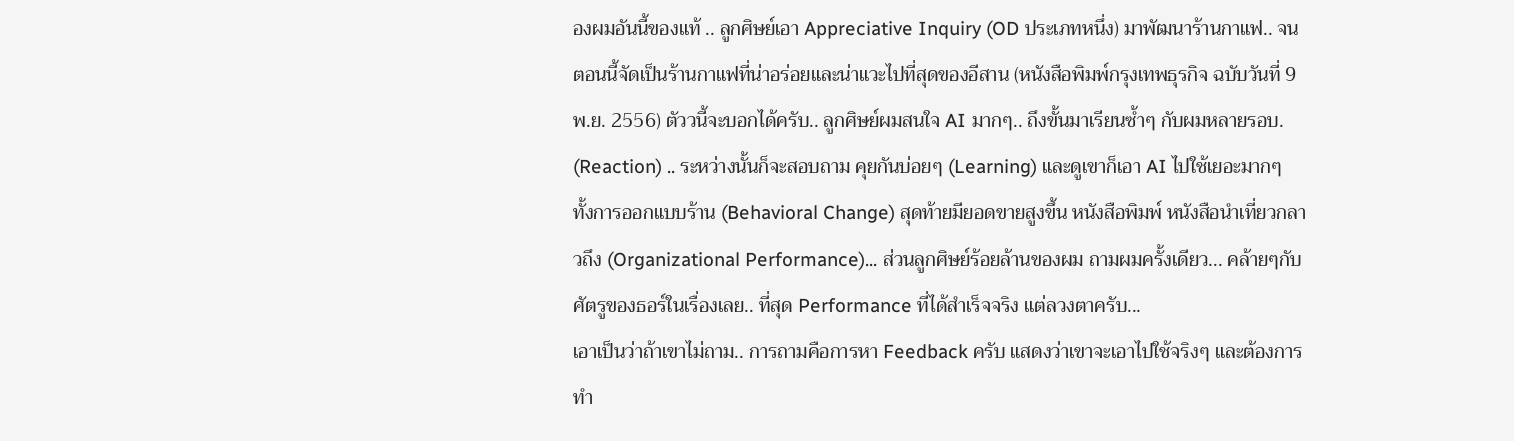องผมอันนี้ของแท้ .. ลูกศิษย์เอา Appreciative Inquiry (OD ประเภทหนึ่ง) มาพัฒนาร้านกาแฟ.. จนตอนนี้จัดเป็นร้านกาแฟที่น่าอร่อยและน่าแวะไปที่สุดของอีสาน (หนังสือพิมพ์กรุงเทพธุรกิจ ฉบับวันที่ 9 พ.ย. 2556) ตัววนี้จะบอกได้ครับ.. ลูกศิษย์ผมสนใจ AI มากๆ.. ถึงขั้นมาเรียนซ้ำๆ กับผมหลายรอบ. (Reaction) .. ระหว่างนั้นก็จะสอบถาม คุยกันบ่อยๆ (Learning) และดูเขาก็เอา AI ไปใช้เยอะมากๆ ทั้งการออกแบบร้าน (Behavioral Change) สุดท้ายมียอดขายสูงขึ้น หนังสือพิมพ์ หนังสือนำเที่ยวกลาวถึง (Organizational Performance)... ส่วนลูกศิษย์ร้อยล้านของผม ถามผมครั้งเดียว... คล้ายๆกับศัตรูของธอร์ในเรื่องเลย.. ที่สุด Performance ที่ได้สำเร็จจริง แต่ลวงตาครับ...
เอาเป็นว่าถ้าเขาไม่ถาม.. การถามคือการหา Feedback ครับ แสดงว่าเขาจะเอาไปใช้จริงๆ และต้องการทำ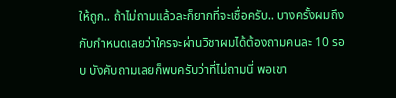ให้ถูก.. ถ้าไม่ถามแล้วละก็ยากที่จะเชื่อครับ.. บางครั้งผมถึงกับกำหนดเลยว่าใครจะผ่านวิชาผมได้ต้องถามคนละ 10 รอบ บังคับถามเลยก็พบครับว่าที่ไม่ถามนี่ พอเขา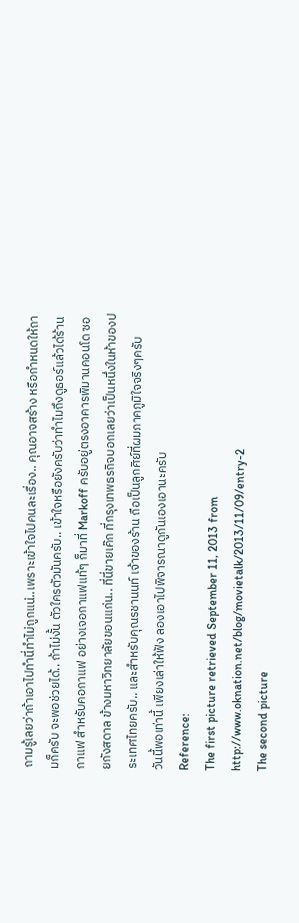ถามรู้เลยว่าถ้าเอาไปทำนี่ทำไม่ถูกแน่..เพราะเข้าใจไปคนละเรื่อง.. คุณอาจสร้าง หรือกำหนดให้ถามก็ครับ จะพอช่วยได้.. ถ้าไม่งั้น ตัวใครตัวมันครับ.. เข้าใจหรือยังครับว่าทำไมถึงดูธอร์แล้วได้ร้านกาแฟ สำหรับคอกาแฟ อย่างเจอกาแฟแท้ๆ ก็มาที่ Markoff ครับอยู่ตรงอาคารพิมานคอนโด ซอยกังสดาล ข้างมหาวิทยาลัยขอนแก่น.. ที่นี่ขายเค๊ก ที่กรุงเทพธรกิจบอกเลยว่าเป็นหนึ่งในห้าของประเทศไทยครับ.. และสำหรับคุณรชานนท์ เจ้าของร้าน ถือเป็นลูกศิย์ที่ผมภาคภูมิใจจริงๆครับ
วันนี้พอเท่านี้ เพียงเล่าให้ฟัง ลองเอาไปพิจารณาดูกันเองเอานะครับ
Reference:
The first picture retrieved September 11, 2013 from http://www.oknation.net/blog/movietalk/2013/11/09/entry-2
The second picture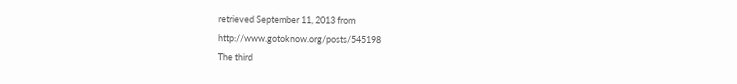retrieved September 11, 2013 from http://www.gotoknow.org/posts/545198
The third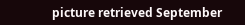picture retrieved September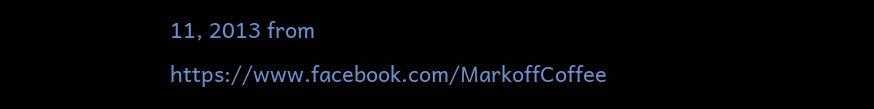11, 2013 from https://www.facebook.com/MarkoffCoffee